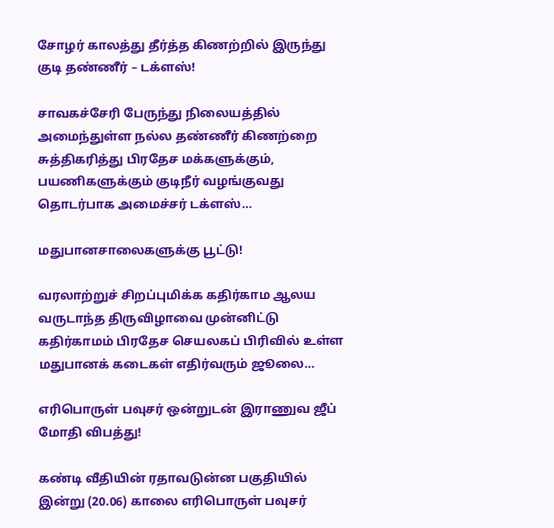சோழர் காலத்து தீர்த்த கிணற்றில் இருந்து குடி தண்ணீர் – டக்ளஸ்!

சாவகச்சேரி பேருந்து நிலையத்தில் அமைந்துள்ள நல்ல தண்ணீர் கிணற்றை சுத்திகரித்து பிரதேச மக்களுக்கும், பயணிகளுக்கும் குடிநீர் வழங்குவது தொடர்பாக அமைச்சர் டக்ளஸ்…

மதுபானசாலைகளுக்கு பூட்டு!

வரலாற்றுச் சிறப்புமிக்க கதிர்காம ஆலய வருடாந்த திருவிழாவை முன்னிட்டு கதிர்காமம் பிரதேச செயலகப் பிரிவில் உள்ள மதுபானக் கடைகள் எதிர்வரும் ஜூலை…

எரிபொருள் பவுசர் ஒன்றுடன் இராணுவ ஜீப் மோதி விபத்து!

கண்டி வீதியின் ரதாவடுன்ன பகுதியில் இன்று (20.06) காலை எரிபொருள் பவுசர்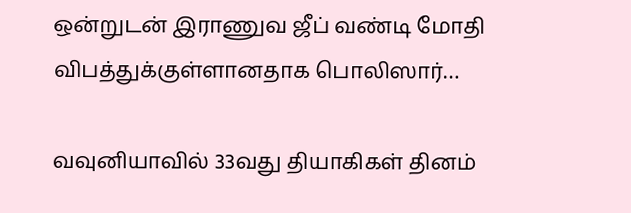ஒன்றுடன் இராணுவ ஜீப் வண்டி மோதி விபத்துக்குள்ளானதாக பொலிஸார்…

வவுனியாவில் 33வது தியாகிகள் தினம்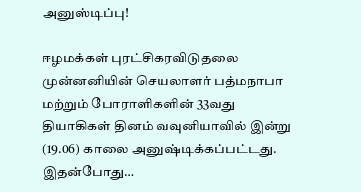அனுஸ்டிப்பு!

ஈழமக்கள் புரட்சிகரவிடுதலை முன்னனியின் செயலாளர் பத்மநாபா மற்றும் போராளிகளின் 33வது தியாகிகள் தினம் வவுனியாவில் இன்று (19.06) காலை அனுஷ்டிக்கப்பட்டது. இதன்போது…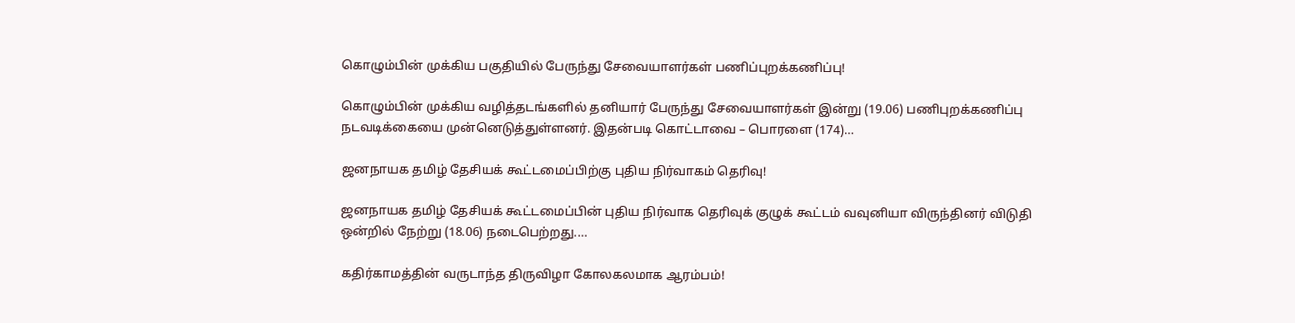கொழும்பின் முக்கிய பகுதியில் பேருந்து சேவையாளர்கள் பணிப்புறக்கணிப்பு!

கொழும்பின் முக்கிய வழித்தடங்களில் தனியார் பேருந்து சேவையாளர்கள் இன்று (19.06) பணிபுறக்கணிப்பு நடவடிக்கையை முன்னெடுத்துள்ளனர். இதன்படி கொட்டாவை – பொரளை (174)…

ஜனநாயக தமிழ் தேசியக் கூட்டமைப்பிற்கு புதிய நிர்வாகம் தெரிவு!

ஜனநாயக தமிழ் தேசியக் கூட்டமைப்பின் புதிய நிர்வாக தெரிவுக் குழுக் கூட்டம் வவுனியா விருந்தினர் விடுதி ஒன்றில் நேற்று (18.06) நடைபெற்றது.…

கதிர்காமத்தின் வருடாந்த திருவிழா கோலகலமாக ஆரம்பம்!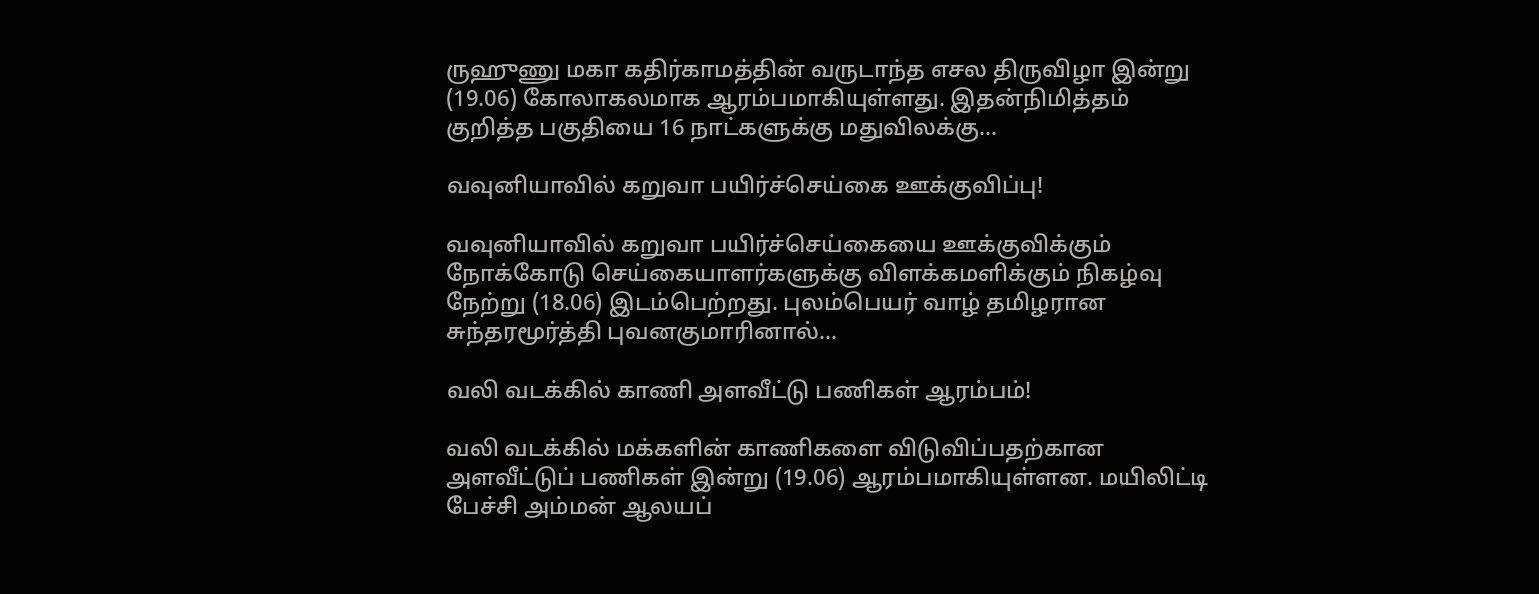ருஹுணு மகா கதிர்காமத்தின் வருடாந்த எசல திருவிழா இன்று (19.06) கோலாகலமாக ஆரம்பமாகியுள்ளது. இதன்நிமித்தம் குறித்த பகுதியை 16 நாட்களுக்கு மதுவிலக்கு…

வவுனியாவில் கறுவா பயிர்ச்செய்கை ஊக்குவிப்பு!

வவுனியாவில் கறுவா பயிர்ச்செய்கையை ஊக்குவிக்கும் நோக்கோடு செய்கையாளர்களுக்கு விளக்கமளிக்கும் நிகழ்வு நேற்று (18.06) இடம்பெற்றது. புலம்பெயர் வாழ் தமிழரான சுந்தரமூர்த்தி புவனகுமாரினால்…

வலி வடக்கில் காணி அளவீட்டு பணிகள் ஆரம்பம்!

வலி வடக்கில் மக்களின் காணிகளை விடுவிப்பதற்கான அளவீட்டுப் பணிகள் இன்று (19.06) ஆரம்பமாகியுள்ளன. மயிலிட்டி பேச்சி அம்மன் ஆலயப்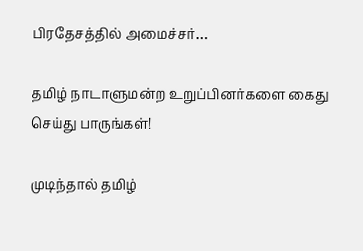பிரதேசத்தில் அமைச்சர்…

தமிழ் நாடாளுமன்ற உறுப்பினர்களை கைது செய்து பாருங்கள்!

முடிந்தால் தமிழ்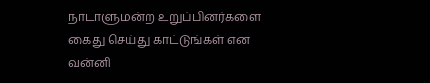நாடாளுமன்ற உறுப்பினர்களை கைது செய்து காட்டுங்கள் என வன்னி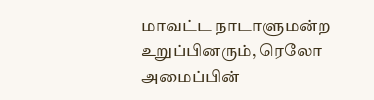மாவட்ட நாடாளுமன்ற உறுப்பினரும், ரெலோ அமைப்பின்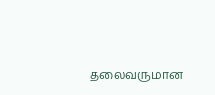தலைவருமான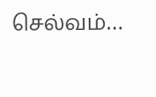செல்வம்…